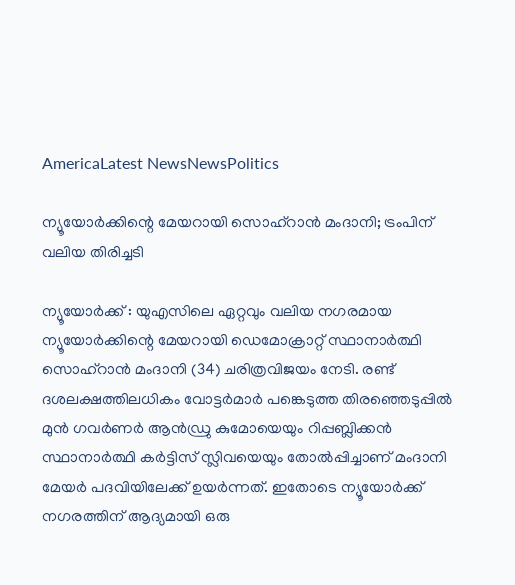AmericaLatest NewsNewsPolitics

ന്യൂയോർക്കിന്റെ മേയറായി സൊഹ്റാൻ മംദാനി; ട്രംപിന് വലിയ തിരിച്ചടി

ന്യൂയോർക്ക് : യുഎസിലെ ഏറ്റവും വലിയ നഗരമായ ന്യൂയോർക്കിന്റെ മേയറായി ഡെമോക്രാറ്റ് സ്ഥാനാർത്ഥി സൊഹ്റാൻ മംദാനി (34) ചരിത്രവിജയം നേടി. രണ്ട് ദശലക്ഷത്തിലധികം വോട്ടർമാർ പങ്കെടുത്ത തിരഞ്ഞെടുപ്പിൽ മുൻ ഗവർണർ ആൻഡ്രു കുമോയെയും റിപ്പബ്ലിക്കൻ സ്ഥാനാർത്ഥി കർട്ടിസ് സ്ലിവയെയും തോൽപ്പിച്ചാണ് മംദാനി മേയർ പദവിയിലേക്ക് ഉയർന്നത്. ഇതോടെ ന്യൂയോർക്ക് നഗരത്തിന് ആദ്യമായി ഒരു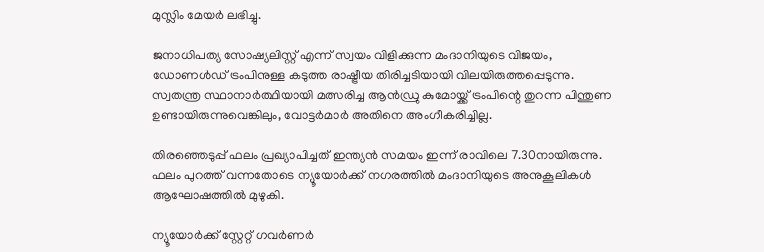മുസ്ലിം മേയർ ലഭിച്ചു.

ജനാധിപത്യ സോഷ്യലിസ്റ്റ് എന്ന് സ്വയം വിളിക്കുന്ന മംദാനിയുടെ വിജയം, ഡോണൾഡ് ട്രംപിനുള്ള കടുത്ത രാഷ്ട്രീയ തിരിച്ചടിയായി വിലയിരുത്തപ്പെടുന്നു. സ്വതന്ത്ര സ്ഥാനാർത്ഥിയായി മത്സരിച്ച ആൻഡ്രു കുമോയ്ക്ക് ട്രംപിന്റെ തുറന്ന പിന്തുണ ഉണ്ടായിരുന്നുവെങ്കിലും, വോട്ടർമാർ അതിനെ അംഗീകരിച്ചില്ല.

തിരഞ്ഞെടുപ്പ് ഫലം പ്രഖ്യാപിച്ചത് ഇന്ത്യൻ സമയം ഇന്ന് രാവിലെ 7.30നായിരുന്നു. ഫലം പുറത്ത് വന്നതോടെ ന്യൂയോർക്ക് നഗരത്തിൽ മംദാനിയുടെ അനുകൂലികൾ ആഘോഷത്തിൽ മുഴുകി.

ന്യൂയോർക്ക് സ്റ്റേറ്റ് ഗവർണർ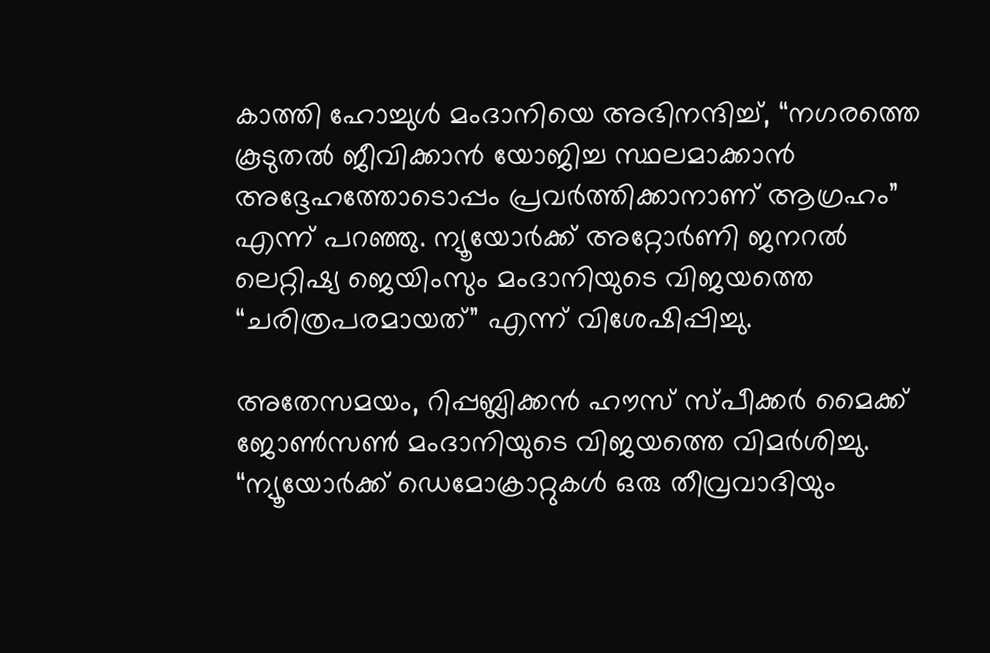കാത്തി ഹോച്ചുൾ മംദാനിയെ അഭിനന്ദിച്ച്, “നഗരത്തെ കൂടുതൽ ജീവിക്കാൻ യോജിച്ച സ്ഥലമാക്കാൻ അദ്ദേഹത്തോടൊപ്പം പ്രവർത്തിക്കാനാണ് ആഗ്രഹം” എന്ന് പറഞ്ഞു. ന്യൂയോർക്ക് അറ്റോർണി ജനറൽ ലെറ്റിഷ്യ ജെയിംസും മംദാനിയുടെ വിജയത്തെ “ചരിത്രപരമായത്” എന്ന് വിശേഷിപ്പിച്ചു.

അതേസമയം, റിപ്പബ്ലിക്കൻ ഹൗസ് സ്പീക്കർ മൈക്ക് ജോൺസൺ മംദാനിയുടെ വിജയത്തെ വിമർശിച്ചു. “ന്യൂയോർക്ക് ഡെമോക്രാറ്റുകൾ ഒരു തീവ്രവാദിയും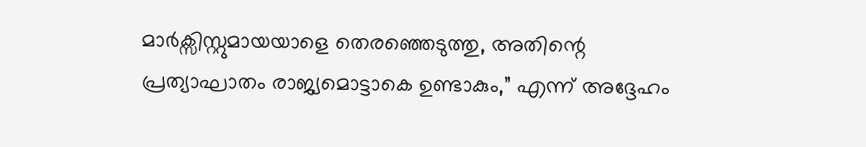മാർക്സിസ്റ്റുമായയാളെ തെരഞ്ഞെടുത്തു, അതിന്റെ പ്രത്യാഘാതം രാജ്യമൊട്ടാകെ ഉണ്ടാകും,” എന്ന് അദ്ദേഹം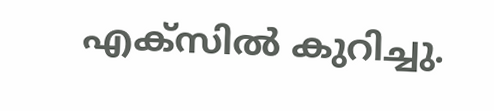എക്സിൽ കുറിച്ചു.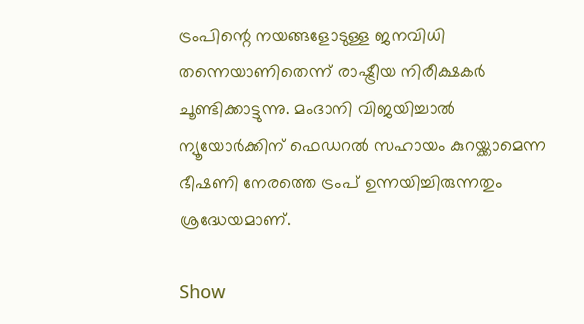ട്രംപിന്റെ നയങ്ങളോടുള്ള ജനവിധി തന്നെയാണിതെന്ന് രാഷ്ട്രീയ നിരീക്ഷകർ ചൂണ്ടിക്കാട്ടുന്നു. മംദാനി വിജയിച്ചാൽ ന്യൂയോർക്കിന് ഫെഡറൽ സഹായം കുറയ്ക്കാമെന്ന ഭീഷണി നേരത്തെ ട്രംപ് ഉന്നയിച്ചിരുന്നതും ശ്രദ്ധേയമാണ്.

Show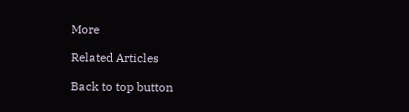More

Related Articles

Back to top button